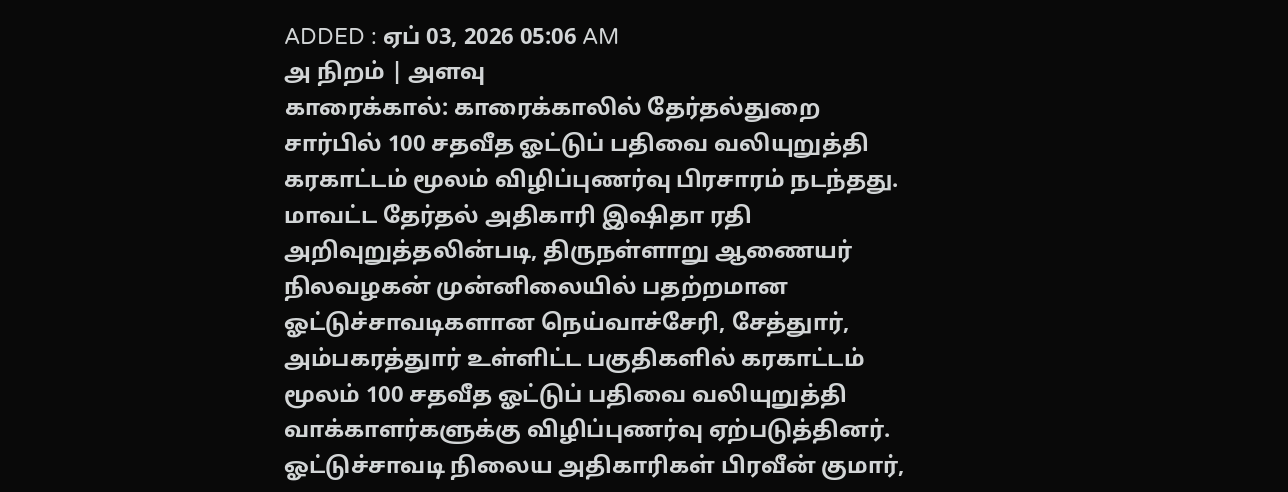ADDED : ஏப் 03, 2026 05:06 AM
அ நிறம் | அளவு
காரைக்கால்: காரைக்காலில் தேர்தல்துறை சார்பில் 100 சதவீத ஓட்டுப் பதிவை வலியுறுத்தி கரகாட்டம் மூலம் விழிப்புணர்வு பிரசாரம் நடந்தது.
மாவட்ட தேர்தல் அதிகாரி இஷிதா ரதி அறிவுறுத்தலின்படி, திருநள்ளாறு ஆணையர் நிலவழகன் முன்னிலையில் பதற்றமான ஓட்டுச்சாவடிகளான நெய்வாச்சேரி, சேத்துார், அம்பகரத்துார் உள்ளிட்ட பகுதிகளில் கரகாட்டம் மூலம் 100 சதவீத ஓட்டுப் பதிவை வலியுறுத்தி வாக்காளர்களுக்கு விழிப்புணர்வு ஏற்படுத்தினர்.
ஓட்டுச்சாவடி நிலைய அதிகாரிகள் பிரவீன் குமார்,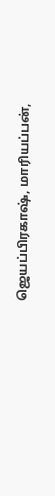ஜெயப்பிரகாஷ், மாரியப்பன்,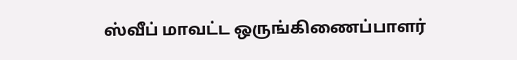ஸ்வீப் மாவட்ட ஒருங்கிணைப்பாளர்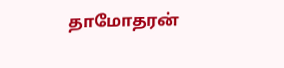தாமோதரன்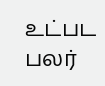உட்பட பலர்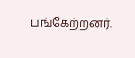பங்கேற்றனர்.